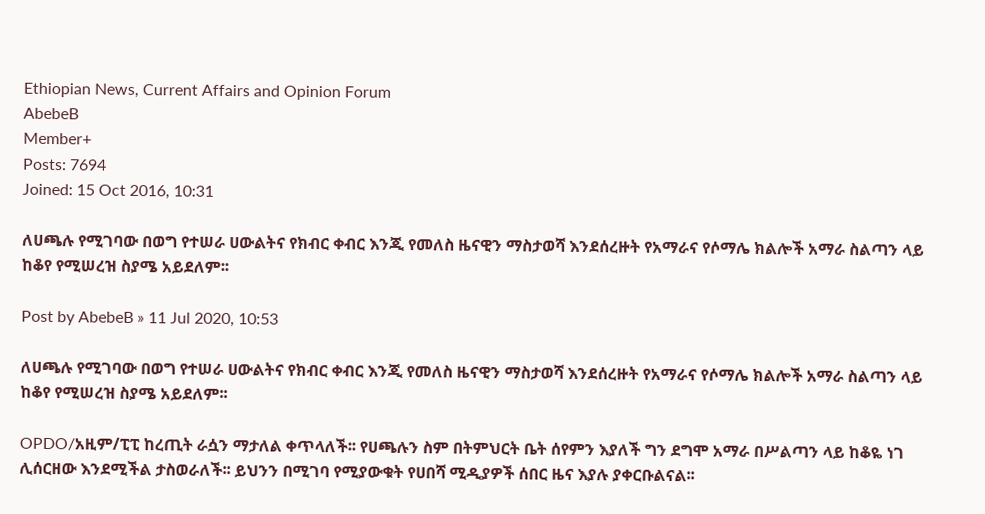Ethiopian News, Current Affairs and Opinion Forum
AbebeB
Member+
Posts: 7694
Joined: 15 Oct 2016, 10:31

ለሀጫሉ የሚገባው በወግ የተሠራ ሀውልትና የክብር ቀብር እንጂ የመለስ ዜናዊን ማስታወሻ እንደሰረዙት የአማራና የሶማሌ ክልሎች አማራ ስልጣን ላይ ከቆየ የሚሠረዝ ስያሜ አይደለም፡፡

Post by AbebeB » 11 Jul 2020, 10:53

ለሀጫሉ የሚገባው በወግ የተሠራ ሀውልትና የክብር ቀብር እንጂ የመለስ ዜናዊን ማስታወሻ እንደሰረዙት የአማራና የሶማሌ ክልሎች አማራ ስልጣን ላይ ከቆየ የሚሠረዝ ስያሜ አይደለም፡፡

OPDO/አዚም/ፒፒ ከረጢት ራሷን ማታለል ቀጥላለች፡፡ የሀጫሉን ስም በትምህርት ቤት ሰየምን እያለች ግን ደግሞ አማራ በሥልጣን ላይ ከቆዬ ነገ ሊሰርዘው እንደሚችል ታስወራለች፡፡ ይህንን በሚገባ የሚያውቁት የሀበሻ ሚዲያዎች ሰበር ዜና እያሉ ያቀርቡልናል፡፡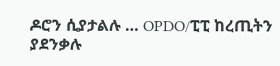ዶሮን ሲያታልሉ … OPDO/ፒፒ ከረጢትን ያደንቃሉ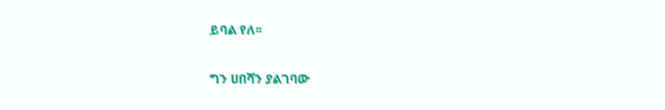ይባል የለ፡፡

ግን ሀበሻን ያልገባው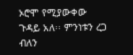ኦሮሞ የሚያውቀው ጉዳይ አለ፡፡ ምንነቱን ረጋ ብለን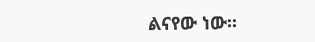ልናየው ነው፡፡